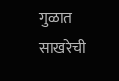गुळात साखरेची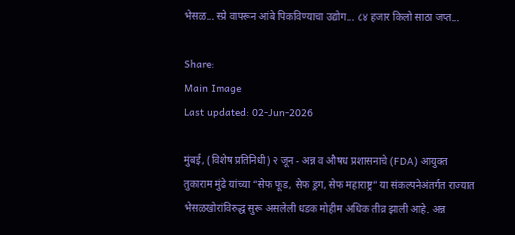भेसळ... स्प्रे वापरून आंबे पिकविण्याचा उद्योग... ८४ हजार किलो साठा जप्त...

Share:
Main Image
Last updated: 02-Jun-2026

मुंबई, (विशेष प्रतिनिधी) २ जून - अन्न व औषध प्रशासनाचे (FDA) आयुक्त तुकाराम मुंढे यांच्या “सेफ फूड, सेफ ड्रग, सेफ महाराष्ट्र” या संकल्पनेअंतर्गत राज्यात भेसळखोरांविरुद्ध सुरू असलेली धडक मोहीम अधिक तीव्र झाली आहे. अन्न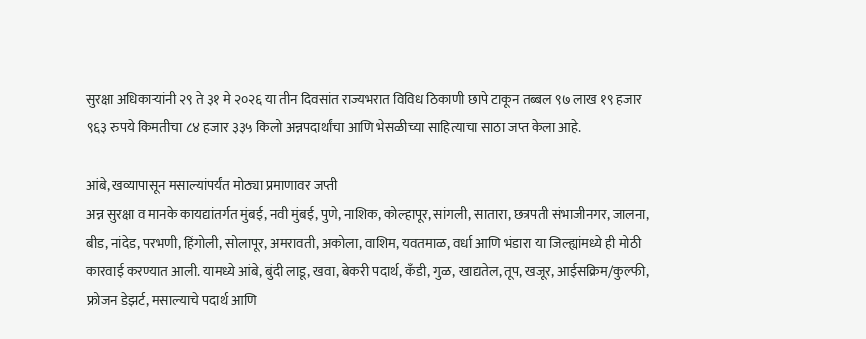सुरक्षा अधिकाऱ्यांनी २९ ते ३१ मे २०२६ या तीन दिवसांत राज्यभरात विविध ठिकाणी छापे टाकून तब्बल ९७ लाख १९ हजार ९६३ रुपये किमतीचा ८४ हजार ३३५ किलो अन्नपदार्थांचा आणि भेसळीच्या साहित्याचा साठा जप्त केला आहे.

आंबे, खव्यापासून मसाल्यांपर्यंत मोठ्या प्रमाणावर जप्ती
अन्न सुरक्षा व मानके कायद्यांतर्गत मुंबई, नवी मुंबई, पुणे, नाशिक, कोल्हापूर, सांगली, सातारा, छत्रपती संभाजीनगर, जालना, बीड, नांदेड, परभणी, हिंगोली, सोलापूर, अमरावती, अकोला, वाशिम, यवतमाळ, वर्धा आणि भंडारा या जिल्ह्यांमध्ये ही मोठी कारवाई करण्यात आली. यामध्ये आंबे, बुंदी लाडू, खवा, बेकरी पदार्थ, कँडी, गुळ, खाद्यतेल, तूप, खजूर, आईसक्रिम/कुल्फी, फ्रोजन डेझर्ट, मसाल्याचे पदार्थ आणि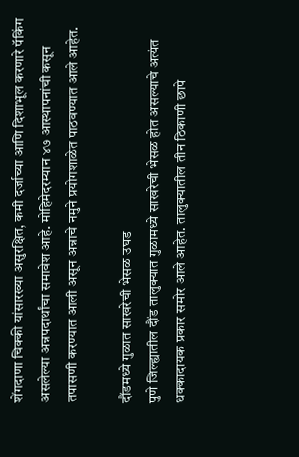शेंगदाणा चिक्की यांसारख्या असुरक्षित, कमी दर्जाच्या आणि दिशाभूल करणारे पॅकिंग असलेल्या अन्नपदार्थांचा समावेश आहे. मोहिमेदरम्यान ४७ आस्थापनांची कसून तपासणी करण्यात आली असून अन्नाचे नमुने प्रयोगशाळेत पाठवण्यात आले आहेत.

दौंडमध्ये गुळात साखरेची भेसळ उघड
पुणे जिल्ह्यातील दौंड तालुक्यात गुळामध्ये साखरेची भेसळ होत असल्याचे अत्यंत धक्कादायक प्रकार समोर आले आहेत. तालुक्यातील तीन ठिकाणी छापे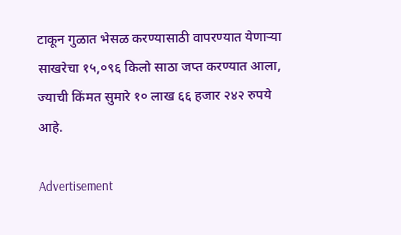टाकून गुळात भेसळ करण्यासाठी वापरण्यात येणाऱ्या साखरेचा १५,०९६ किलो साठा जप्त करण्यात आला, ज्याची किंमत सुमारे १० लाख ६६ हजार २४२ रुपये आहे.

Advertisement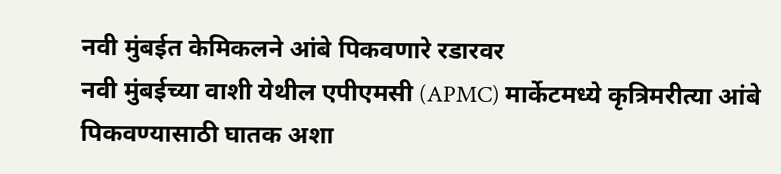नवी मुंबईत केमिकलने आंबे पिकवणारे रडारवर
नवी मुंबईच्या वाशी येथील एपीएमसी (APMC) मार्केटमध्ये कृत्रिमरीत्या आंबे पिकवण्यासाठी घातक अशा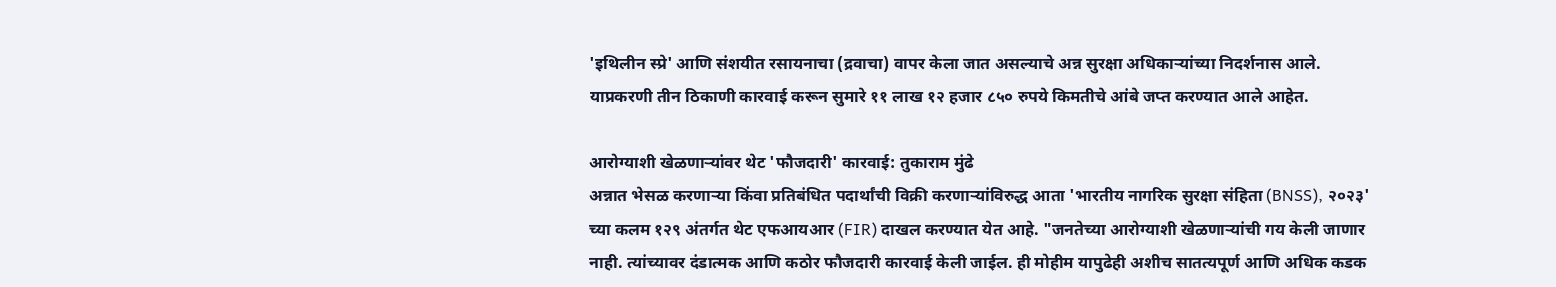'इथिलीन स्प्रे' आणि संशयीत रसायनाचा (द्रवाचा) वापर केला जात असल्याचे अन्न सुरक्षा अधिकाऱ्यांच्या निदर्शनास आले. याप्रकरणी तीन ठिकाणी कारवाई करून सुमारे ११ लाख १२ हजार ८५० रुपये किमतीचे आंबे जप्त करण्यात आले आहेत.

आरोग्याशी खेळणाऱ्यांवर थेट 'फौजदारी' कारवाई: तुकाराम मुंढे
अन्नात भेसळ करणाऱ्या किंवा प्रतिबंधित पदार्थांची विक्री करणाऱ्यांविरुद्ध आता 'भारतीय नागरिक सुरक्षा संहिता (BNSS), २०२३' च्या कलम १२९ अंतर्गत थेट एफआयआर (FIR) दाखल करण्यात येत आहे. "जनतेच्या आरोग्याशी खेळणाऱ्यांची गय केली जाणार नाही. त्यांच्यावर दंडात्मक आणि कठोर फौजदारी कारवाई केली जाईल. ही मोहीम यापुढेही अशीच सातत्यपूर्ण आणि अधिक कडक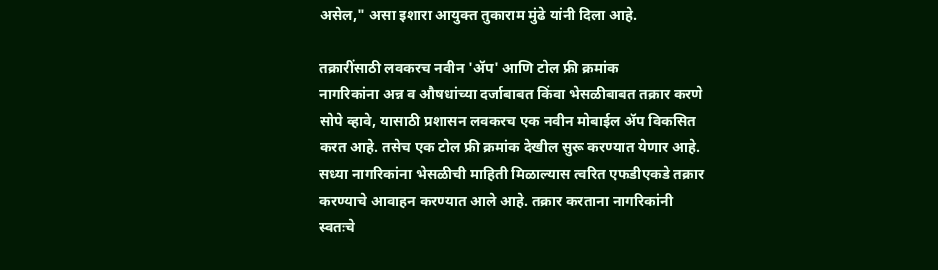असेल," असा इशारा आयुक्त तुकाराम मुंढे यांनी दिला आहे.

तक्रारींसाठी लवकरच नवीन 'ॲप' आणि टोल फ्री क्रमांक
नागरिकांना अन्न व औषधांच्या दर्जाबाबत किंवा भेसळीबाबत तक्रार करणे सोपे व्हावे, यासाठी प्रशासन लवकरच एक नवीन मोबाईल ॲप विकसित करत आहे. तसेच एक टोल फ्री क्रमांक देखील सुरू करण्यात येणार आहे.
सध्या नागरिकांना भेसळीची माहिती मिळाल्यास त्वरित एफडीएकडे तक्रार करण्याचे आवाहन करण्यात आले आहे. तक्रार करताना नागरिकांनी स्वतःचे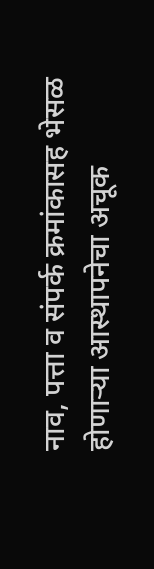नाव, पत्ता व संपर्क क्रमांकासह भेसळ होणाऱ्या आस्थापनेचा अचूक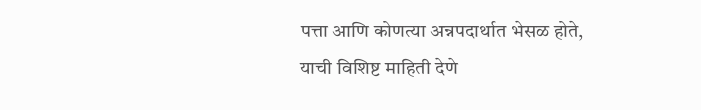पत्ता आणि कोणत्या अन्नपदार्थात भेसळ होते, याची विशिष्ट माहिती देणे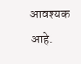आवश्यक आहे.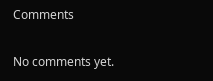Comments

No comments yet.